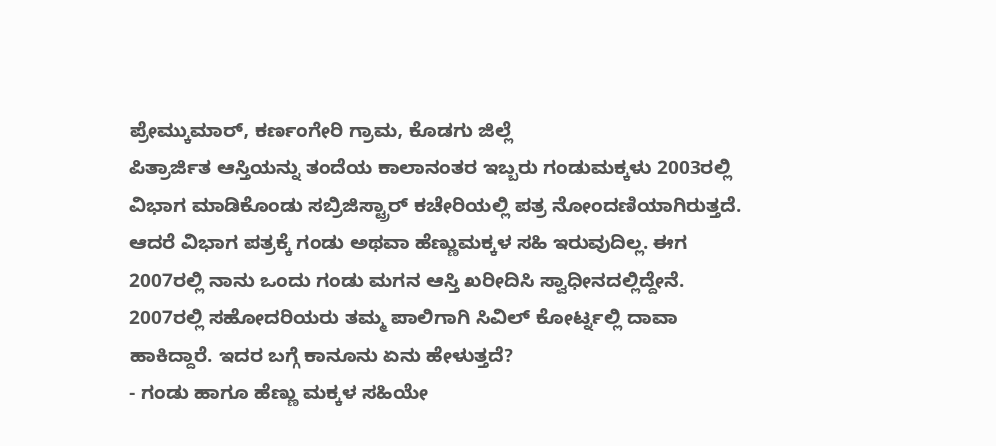ಪ್ರೇಮ್ಕುಮಾರ್, ಕರ್ಣಂಗೇರಿ ಗ್ರಾಮ, ಕೊಡಗು ಜಿಲ್ಲೆ
ಪಿತ್ರಾರ್ಜಿತ ಆಸ್ತಿಯನ್ನು ತಂದೆಯ ಕಾಲಾನಂತರ ಇಬ್ಬರು ಗಂಡುಮಕ್ಕಳು 2003ರಲ್ಲಿ ವಿಭಾಗ ಮಾಡಿಕೊಂಡು ಸಬ್ರಿಜಿಸ್ಟ್ರಾರ್ ಕಚೇರಿಯಲ್ಲಿ ಪತ್ರ ನೋಂದಣಿಯಾಗಿರುತ್ತದೆ. ಆದರೆ ವಿಭಾಗ ಪತ್ರಕ್ಕೆ ಗಂಡು ಅಥವಾ ಹೆಣ್ಣುಮಕ್ಕಳ ಸಹಿ ಇರುವುದಿಲ್ಲ. ಈಗ 2007ರಲ್ಲಿ ನಾನು ಒಂದು ಗಂಡು ಮಗನ ಆಸ್ತಿ ಖರೀದಿಸಿ ಸ್ವಾಧೀನದಲ್ಲಿದ್ದೇನೆ. 2007ರಲ್ಲಿ ಸಹೋದರಿಯರು ತಮ್ಮ ಪಾಲಿಗಾಗಿ ಸಿವಿಲ್ ಕೋರ್ಟ್ನಲ್ಲಿ ದಾವಾ ಹಾಕಿದ್ದಾರೆ. ಇದರ ಬಗ್ಗೆ ಕಾನೂನು ಏನು ಹೇಳುತ್ತದೆ?
- ಗಂಡು ಹಾಗೂ ಹೆಣ್ಣು ಮಕ್ಕಳ ಸಹಿಯೇ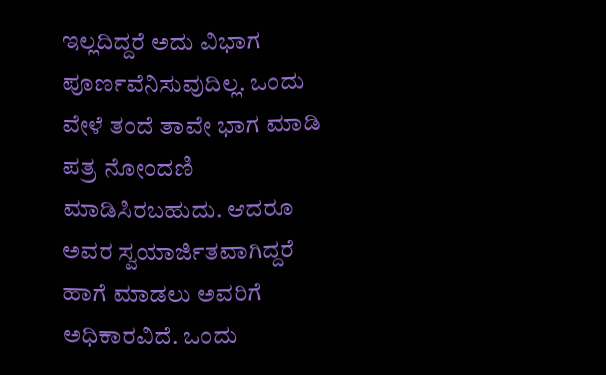ಇಲ್ಲದಿದ್ದರೆ ಅದು ವಿಭಾಗ ಪೂರ್ಣವೆನಿಸುವುದಿಲ್ಲ. ಒಂದು ವೇಳೆ ತಂದೆ ತಾವೇ ಭಾಗ ಮಾಡಿ ಪತ್ರ ನೋಂದಣಿ ಮಾಡಿಸಿರಬಹುದು. ಆದರೂ ಅವರ ಸ್ವಯಾರ್ಜಿತವಾಗಿದ್ದರೆ ಹಾಗೆ ಮಾಡಲು ಅವರಿಗೆ ಅಧಿಕಾರವಿದೆ. ಒಂದು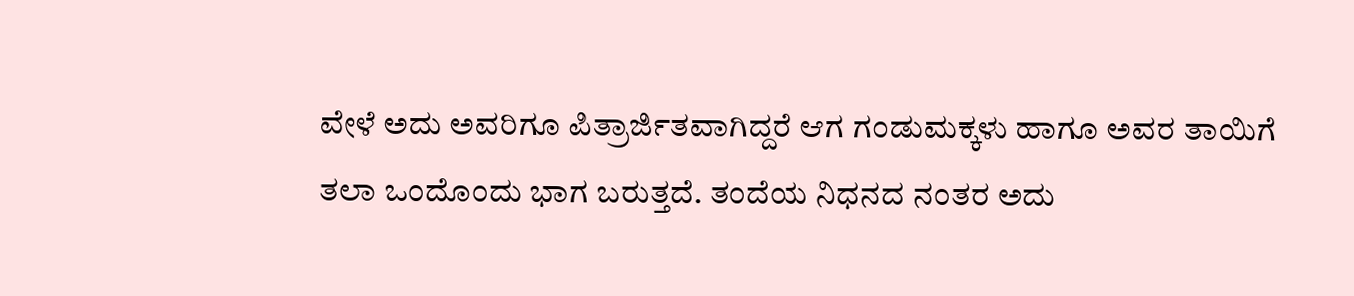ವೇಳೆ ಅದು ಅವರಿಗೂ ಪಿತ್ರಾರ್ಜಿತವಾಗಿದ್ದರೆ ಆಗ ಗಂಡುಮಕ್ಕಳು ಹಾಗೂ ಅವರ ತಾಯಿಗೆ ತಲಾ ಒಂದೊಂದು ಭಾಗ ಬರುತ್ತದೆ. ತಂದೆಯ ನಿಧನದ ನಂತರ ಅದು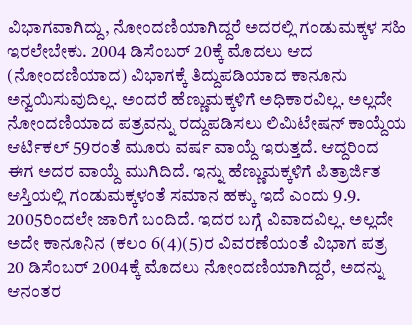ವಿಭಾಗವಾಗಿದ್ದು, ನೋಂದಣಿಯಾಗಿದ್ದರೆ ಅದರಲ್ಲಿ ಗಂಡುಮಕ್ಕಳ ಸಹಿ ಇರಲೇಬೇಕು. 2004 ಡಿಸೆಂಬರ್ 20ಕ್ಕೆ ಮೊದಲು ಆದ (ನೋಂದಣಿಯಾದ) ವಿಭಾಗಕ್ಕೆ ತಿದ್ದುಪಡಿಯಾದ ಕಾನೂನು ಅನ್ವಯಿಸುವುದಿಲ್ಲ. ಅಂದರೆ ಹೆಣ್ಣುಮಕ್ಕಳಿಗೆ ಅಧಿಕಾರವಿಲ್ಲ. ಅಲ್ಲದೇ ನೋಂದಣಿಯಾದ ಪತ್ರವನ್ನು ರದ್ದುಪಡಿಸಲು ಲಿಮಿಟೇಷನ್ ಕಾಯ್ದೆಯ ಆರ್ಟಿಕಲ್ 59ರಂತೆ ಮೂರು ವರ್ಷ ವಾಯ್ದೆ ಇರುತ್ತದೆ. ಆದ್ದರಿಂದ ಈಗ ಅದರ ವಾಯ್ದೆ ಮುಗಿದಿದೆ. ಇನ್ನು ಹೆಣ್ಣುಮಕ್ಕಳಿಗೆ ಪಿತ್ರಾರ್ಜಿತ ಆಸ್ತಿಯಲ್ಲಿ ಗಂಡುಮಕ್ಕಳಂತೆ ಸಮಾನ ಹಕ್ಕು ಇದೆ ಎಂದು 9.9. 2005ರಿಂದಲೇ ಜಾರಿಗೆ ಬಂದಿದೆ. ಇದರ ಬಗ್ಗೆ ವಿವಾದವಿಲ್ಲ. ಅಲ್ಲದೇ ಅದೇ ಕಾನೂನಿನ (ಕಲಂ 6(4)(5)ರ ವಿವರಣೆಯಂತೆ ವಿಭಾಗ ಪತ್ರ 20 ಡಿಸೆಂಬರ್ 2004ಕ್ಕೆ ಮೊದಲು ನೋಂದಣಿಯಾಗಿದ್ದರೆ, ಅದನ್ನು ಆನಂತರ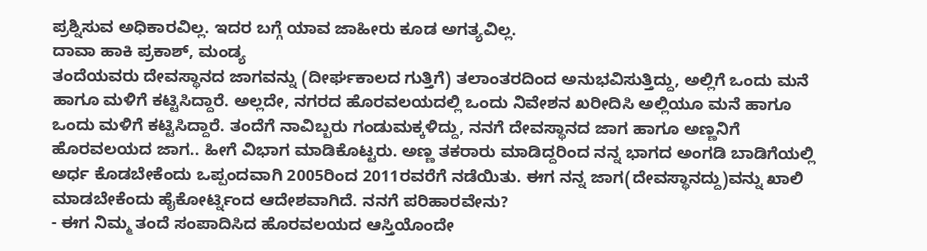ಪ್ರಶ್ನಿಸುವ ಅಧಿಕಾರವಿಲ್ಲ. ಇದರ ಬಗ್ಗೆ ಯಾವ ಜಾಹೀರು ಕೂಡ ಅಗತ್ಯವಿಲ್ಲ.
ದಾವಾ ಹಾಕಿ ಪ್ರಕಾಶ್, ಮಂಡ್ಯ
ತಂದೆಯವರು ದೇವಸ್ಥಾನದ ಜಾಗವನ್ನು (ದೀರ್ಘಕಾಲದ ಗುತ್ತಿಗೆ) ತಲಾಂತರದಿಂದ ಅನುಭವಿಸುತ್ತಿದ್ದು, ಅಲ್ಲಿಗೆ ಒಂದು ಮನೆ ಹಾಗೂ ಮಳಿಗೆ ಕಟ್ಟಿಸಿದ್ದಾರೆ. ಅಲ್ಲದೇ, ನಗರದ ಹೊರವಲಯದಲ್ಲಿ ಒಂದು ನಿವೇಶನ ಖರೀದಿಸಿ ಅಲ್ಲಿಯೂ ಮನೆ ಹಾಗೂ ಒಂದು ಮಳಿಗೆ ಕಟ್ಟಿಸಿದ್ದಾರೆ. ತಂದೆಗೆ ನಾವಿಬ್ಬರು ಗಂಡುಮಕ್ಕಳಿದ್ದು, ನನಗೆ ದೇವಸ್ಥಾನದ ಜಾಗ ಹಾಗೂ ಅಣ್ಣನಿಗೆ ಹೊರವಲಯದ ಜಾಗ.. ಹೀಗೆ ವಿಭಾಗ ಮಾಡಿಕೊಟ್ಟರು. ಅಣ್ಣ ತಕರಾರು ಮಾಡಿದ್ದರಿಂದ ನನ್ನ ಭಾಗದ ಅಂಗಡಿ ಬಾಡಿಗೆಯಲ್ಲಿ ಅರ್ಧ ಕೊಡಬೇಕೆಂದು ಒಪ್ಪಂದವಾಗಿ 2005ರಿಂದ 2011ರವರೆಗೆ ನಡೆಯಿತು. ಈಗ ನನ್ನ ಜಾಗ(ದೇವಸ್ಥಾನದ್ದು)ವನ್ನು ಖಾಲಿ ಮಾಡಬೇಕೆಂದು ಹೈಕೋರ್ಟ್ನಿಂದ ಆದೇಶವಾಗಿದೆ. ನನಗೆ ಪರಿಹಾರವೇನು?
- ಈಗ ನಿಮ್ಮ ತಂದೆ ಸಂಪಾದಿಸಿದ ಹೊರವಲಯದ ಆಸ್ತಿಯೊಂದೇ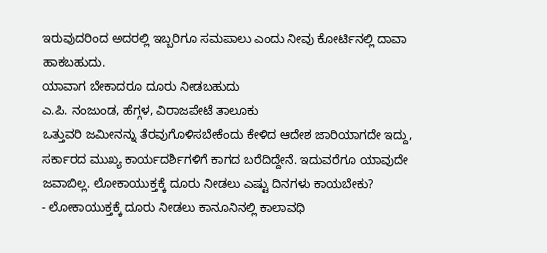ಇರುವುದರಿಂದ ಅದರಲ್ಲಿ ಇಬ್ಬರಿಗೂ ಸಮಪಾಲು ಎಂದು ನೀವು ಕೋರ್ಟಿನಲ್ಲಿ ದಾವಾ ಹಾಕಬಹುದು.
ಯಾವಾಗ ಬೇಕಾದರೂ ದೂರು ನೀಡಬಹುದು
ಎ.ಪಿ. ನಂಜುಂಡ, ಹೆಗ್ಗಳ, ವಿರಾಜಪೇಟೆ ತಾಲೂಕು
ಒತ್ತುವರಿ ಜಮೀನನ್ನು ತೆರವುಗೊಳಿಸಬೇಕೆಂದು ಕೇಳಿದ ಆದೇಶ ಜಾರಿಯಾಗದೇ ಇದ್ದು, ಸರ್ಕಾರದ ಮುಖ್ಯ ಕಾರ್ಯದರ್ಶಿಗಳಿಗೆ ಕಾಗದ ಬರೆದಿದ್ದೇನೆ. ಇದುವರೆಗೂ ಯಾವುದೇ ಜವಾಬಿಲ್ಲ. ಲೋಕಾಯುಕ್ತಕ್ಕೆ ದೂರು ನೀಡಲು ಎಷ್ಟು ದಿನಗಳು ಕಾಯಬೇಕು?
- ಲೋಕಾಯುಕ್ತಕ್ಕೆ ದೂರು ನೀಡಲು ಕಾನೂನಿನಲ್ಲಿ ಕಾಲಾವಧಿ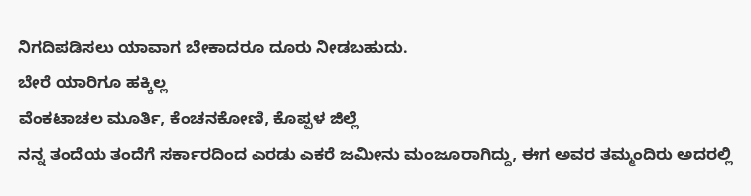ನಿಗದಿಪಡಿಸಲು ಯಾವಾಗ ಬೇಕಾದರೂ ದೂರು ನೀಡಬಹುದು.
ಬೇರೆ ಯಾರಿಗೂ ಹಕ್ಕಿಲ್ಲ
ವೆಂಕಟಾಚಲ ಮೂರ್ತಿ, ಕೆಂಚನಕೋಣಿ, ಕೊಪ್ಪಳ ಜಿಲ್ಲೆ
ನನ್ನ ತಂದೆಯ ತಂದೆಗೆ ಸರ್ಕಾರದಿಂದ ಎರಡು ಎಕರೆ ಜಮೀನು ಮಂಜೂರಾಗಿದ್ದು, ಈಗ ಅವರ ತಮ್ಮಂದಿರು ಅದರಲ್ಲಿ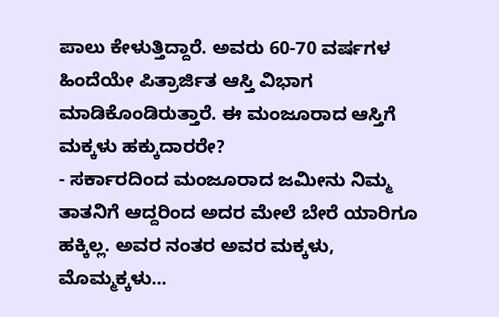ಪಾಲು ಕೇಳುತ್ತಿದ್ದಾರೆ. ಅವರು 60-70 ವರ್ಷಗಳ ಹಿಂದೆಯೇ ಪಿತ್ರಾರ್ಜಿತ ಆಸ್ತಿ ವಿಭಾಗ ಮಾಡಿಕೊಂಡಿರುತ್ತಾರೆ. ಈ ಮಂಜೂರಾದ ಆಸ್ತಿಗೆ ಮಕ್ಕಳು ಹಕ್ಕುದಾರರೇ?
- ಸರ್ಕಾರದಿಂದ ಮಂಜೂರಾದ ಜಮೀನು ನಿಮ್ಮ ತಾತನಿಗೆ ಆದ್ದರಿಂದ ಅದರ ಮೇಲೆ ಬೇರೆ ಯಾರಿಗೂ ಹಕ್ಕಿಲ್ಲ. ಅವರ ನಂತರ ಅವರ ಮಕ್ಕಳು, ಮೊಮ್ಮಕ್ಕಳು...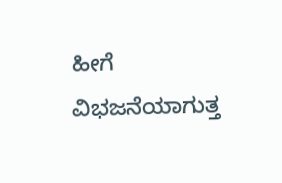ಹೀಗೆ ವಿಭಜನೆಯಾಗುತ್ತ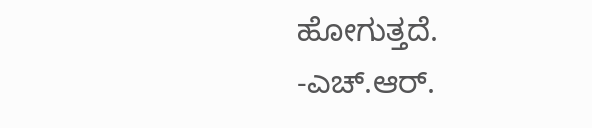ಹೋಗುತ್ತದೆ.
-ಎಚ್.ಆರ್.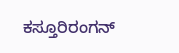ಕಸ್ತೂರಿರಂಗನ್